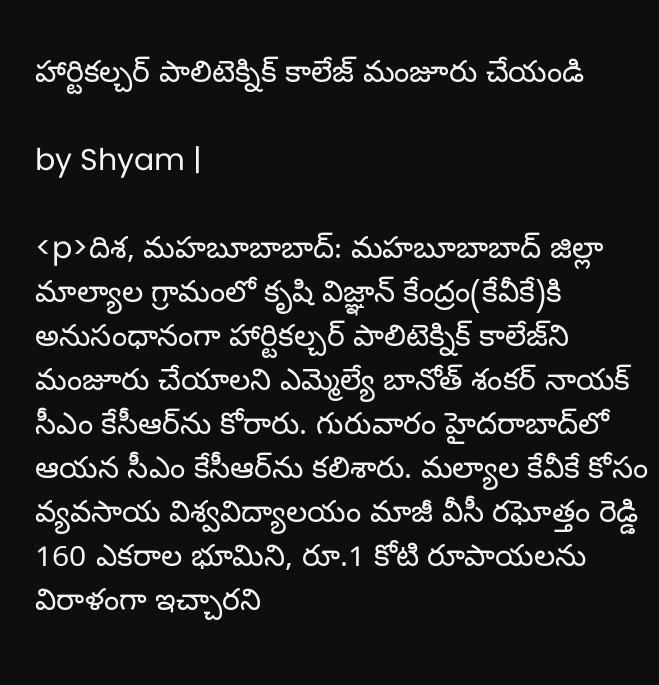హార్టికల్చర్ పాలిటెక్నిక్ కాలేజ్ మంజూరు చేయండి

by Shyam |

<p>దిశ, మహబూబాబాద్: మహబూబాబాద్ జిల్లా మాల్యాల గ్రామంలో కృషి విజ్ఞాన్ కేంద్రం(కేవీకే)కి అనుసంధానంగా హార్టికల్చర్ పాలిటెక్నిక్ కాలేజ్‌ని మంజూరు చేయాలని ఎమ్మెల్యే బానోత్ శంకర్ నాయక్ సీఎం కేసీఆర్‌ను కోరారు. గురువారం హైదరాబాద్‌లో ఆయన సీఎం కేసీఆర్‌ను కలిశారు. మల్యాల కేవీకే కోసం వ్యవసాయ విశ్వవిద్యాలయం మాజీ వీసీ రఘోత్తం రెడ్డి 160 ఎకరాల భూమిని, రూ.1 కోటి రూపాయలను విరాళంగా ఇచ్చారని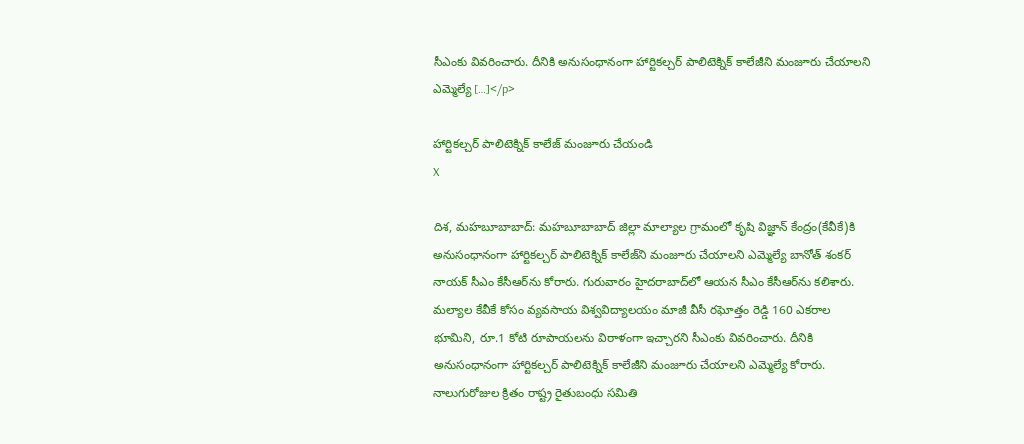సీఎంకు వివరించారు. దీనికి అనుసంధానంగా హార్టికల్చర్ పాలిటెక్నిక్ కాలేజీని మంజూరు చేయాలని ఎమ్మెల్యే […]</p>

హార్టికల్చర్ పాలిటెక్నిక్ కాలేజ్ మంజూరు చేయండి
X

దిశ, మహబూబాబాద్: మహబూబాబాద్ జిల్లా మాల్యాల గ్రామంలో కృషి విజ్ఞాన్ కేంద్రం(కేవీకే)కి అనుసంధానంగా హార్టికల్చర్ పాలిటెక్నిక్ కాలేజ్‌ని మంజూరు చేయాలని ఎమ్మెల్యే బానోత్ శంకర్ నాయక్ సీఎం కేసీఆర్‌ను కోరారు. గురువారం హైదరాబాద్‌లో ఆయన సీఎం కేసీఆర్‌ను కలిశారు. మల్యాల కేవీకే కోసం వ్యవసాయ విశ్వవిద్యాలయం మాజీ వీసీ రఘోత్తం రెడ్డి 160 ఎకరాల భూమిని, రూ.1 కోటి రూపాయలను విరాళంగా ఇచ్చారని సీఎంకు వివరించారు. దీనికి అనుసంధానంగా హార్టికల్చర్ పాలిటెక్నిక్ కాలేజీని మంజూరు చేయాలని ఎమ్మెల్యే కోరారు. నాలుగురోజుల క్రితం రాష్ట్ర రైతుబంధు సమితి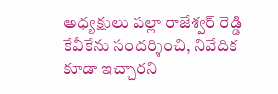అధ్యక్షులు పల్లా రాజేశ్వర్ రెడ్డి కేవీకేను సందర్శించి, నివేదిక కూడా ఇచ్చారని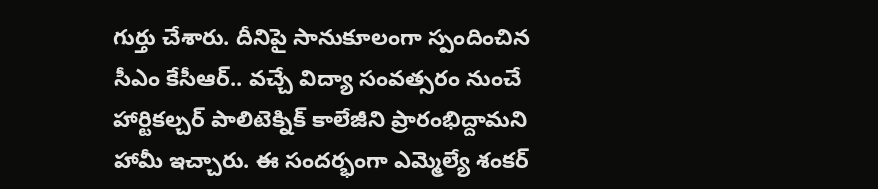గుర్తు చేశారు. దీనిపై సానుకూలంగా స్పందించిన సీఎం కేసీఆర్.. వచ్చే విద్యా సంవత్సరం నుంచే హార్టికల్చర్ పాలిటెక్నిక్ కాలేజీని ప్రారంభిద్దామని హామీ ఇచ్చారు. ఈ సందర్భంగా ఎమ్మెల్యే శంకర్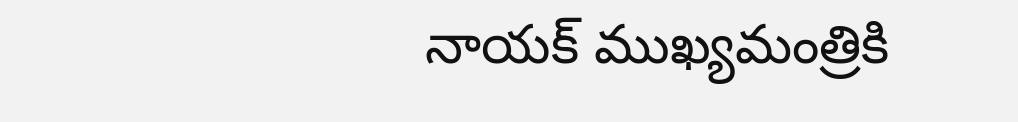నాయక్ ముఖ్యమంత్రికి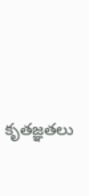కృతజ్ఞతలు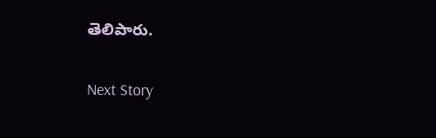తెలిపారు.

Next Story